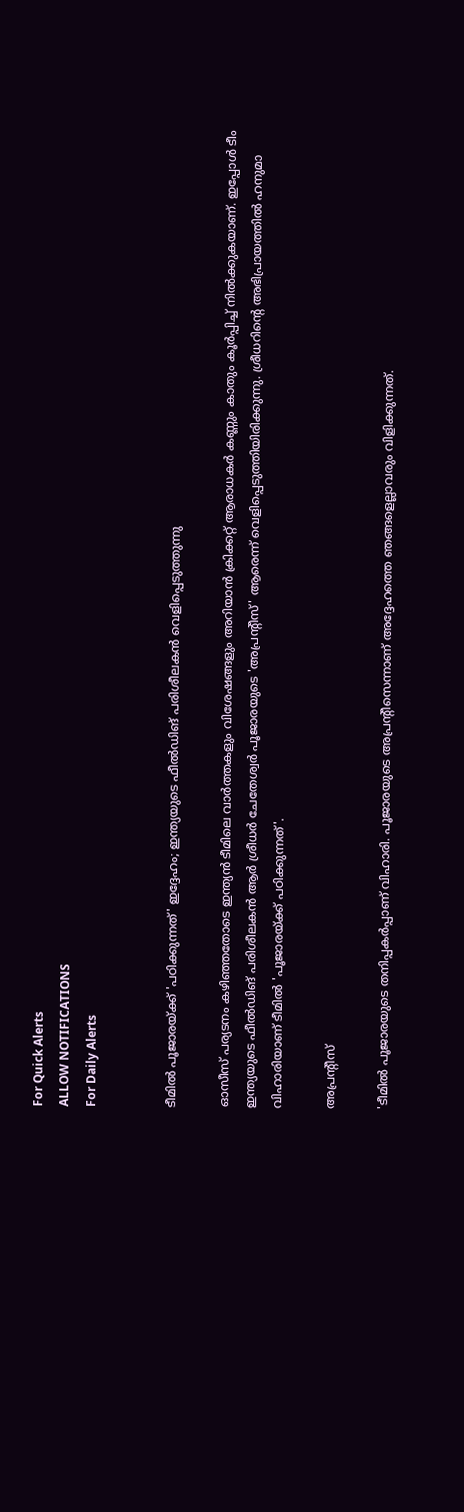For Quick Alerts
ALLOW NOTIFICATIONS
For Daily Alerts


ടീമില്‍ പൂജാരയ്ക്ക് 'പഠിക്കുന്നത്' ഇദ്ദേഹം; ഇന്ത്യയുടെ ഫീല്‍ഡിങ് പരിശീലകന്‍ വെളിപ്പെടുത്തുന്നു

ഓസീസ് പര്യടനം കഴിഞ്ഞതോടെ ഇന്ത്യന്‍ ടീമിലെ വാര്‍ത്തകളും വിശേഷങ്ങളും അറിയാന്‍ ക്രിക്കറ്റ് ആരാധകര്‍ കണ്ണും കാതും കൂര്‍പ്പിച്ച് നില്‍ക്കുകയാണ്. ഇപ്പോള്‍ ടീം ഇന്ത്യയുടെ ഫീല്‍ഡിങ് പരിശീലകന്‍ ആര്‍ ശ്രീധര്‍ ചേതേശ്വര്‍ പൂജാരയുടെ 'അപ്രന്റീസ്' ആരെന്ന് വെളിപ്പെടുത്തിയിരിക്കുന്നു. ശ്രീധറിന്റെ അഭിപ്രായത്തില്‍ ഹനുമാ വിഹാരിയാണ് ടീമില്‍ 'പൂജാരയ്ക്ക് പഠിക്കുന്നത്'.

അപ്രന്റീസ്

'ടീമില്‍ പൂജാരയുടെ തനിപ്പകര്‍പ്പാണ് വിഹാരി. പൂജാരയുടെ അപ്രന്റീസെന്നാണ് അദ്ദേഹത്തെ ഞങ്ങളെല്ലാവരും വിളിക്കുന്നത്.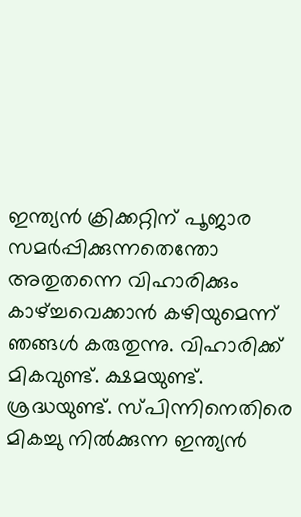ഇന്ത്യന്‍ ക്രിക്കറ്റിന് പൂജാര സമര്‍പ്പിക്കുന്നതെന്തോ അതുതന്നെ വിഹാരിക്കും കാഴ്ച്ചവെക്കാന്‍ കഴിയുമെന്ന് ഞങ്ങള്‍ കരുതുന്നു. വിഹാരിക്ക് മികവുണ്ട്. ക്ഷമയുണ്ട്. ശ്രദ്ധയുണ്ട്. സ്പിന്നിനെതിരെ മികച്ചു നില്‍ക്കുന്ന ഇന്ത്യന്‍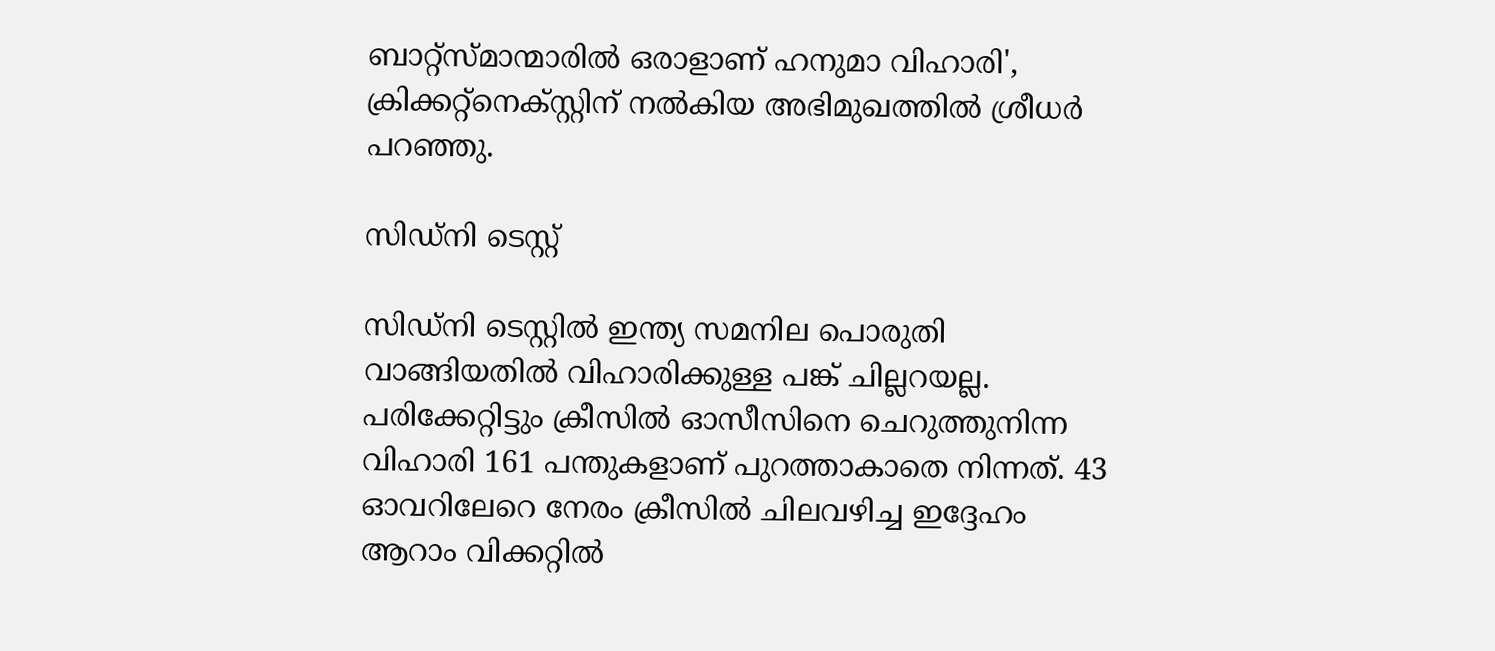ബാറ്റ്‌സ്മാന്മാരില്‍ ഒരാളാണ് ഹനുമാ വിഹാരി', ക്രിക്കറ്റ്‌നെക്സ്റ്റിന് നല്‍കിയ അഭിമുഖത്തില്‍ ശ്രീധര്‍ പറഞ്ഞു.

സിഡ്നി ടെസ്റ്റ്

സിഡ്‌നി ടെസ്റ്റില്‍ ഇന്ത്യ സമനില പൊരുതി വാങ്ങിയതില്‍ വിഹാരിക്കുള്ള പങ്ക് ചില്ലറയല്ല. പരിക്കേറ്റിട്ടും ക്രീസില്‍ ഓസീസിനെ ചെറുത്തുനിന്ന വിഹാരി 161 പന്തുകളാണ് പുറത്താകാതെ നിന്നത്. 43 ഓവറിലേറെ നേരം ക്രീസില്‍ ചിലവഴിച്ച ഇദ്ദേഹം ആറാം വിക്കറ്റില്‍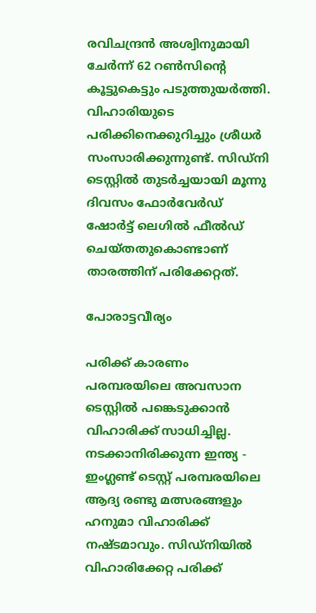രവിചന്ദ്രന്‍ അശ്വിനുമായി ചേര്‍ന്ന് 62 റണ്‍സിന്റെ കൂട്ടുകെട്ടും പടുത്തുയര്‍ത്തി. വിഹാരിയുടെ പരിക്കിനെക്കുറിച്ചും ശ്രീധര്‍ സംസാരിക്കുന്നുണ്ട്. സിഡ്‌നി ടെസ്റ്റില്‍ തുടര്‍ച്ചയായി മൂന്നു ദിവസം ഫോര്‍വേര്‍ഡ് ഷോര്‍ട്ട് ലെഗില്‍ ഫീല്‍ഡ് ചെയ്തതുകൊണ്ടാണ് താരത്തിന് പരിക്കേറ്റത്.

പോരാട്ടവീര്യം

പരിക്ക് കാരണം പരമ്പരയിലെ അവസാന ടെസ്റ്റില്‍ പങ്കെടുക്കാന്‍ വിഹാരിക്ക് സാധിച്ചില്ല. നടക്കാനിരിക്കുന്ന ഇന്ത്യ - ഇംഗ്ലണ്ട് ടെസ്റ്റ് പരമ്പരയിലെ ആദ്യ രണ്ടു മത്സരങ്ങളും ഹനുമാ വിഹാരിക്ക് നഷ്ടമാവും. സിഡ്‌നിയില്‍ വിഹാരിക്കേറ്റ പരിക്ക്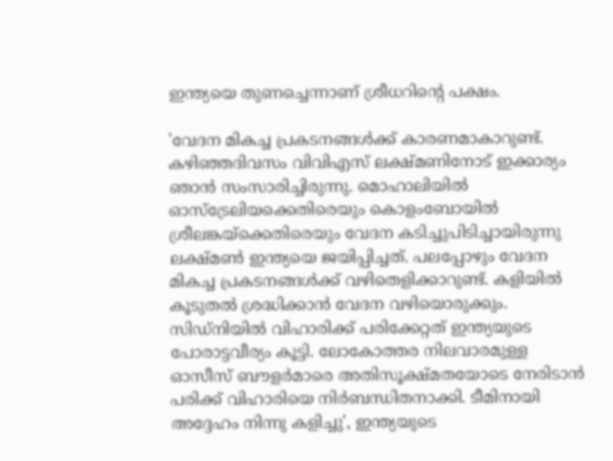ഇന്ത്യയെ തുണച്ചെന്നാണ് ശ്രീധറിന്റെ പക്ഷം.

'വേദന മികച്ച പ്രകടനങ്ങള്‍ക്ക് കാരണമാകാറുണ്ട്. കഴിഞ്ഞദിവസം വിവിഎസ് ലക്ഷ്മണിനോട് ഇക്കാര്യം ഞാന്‍ സംസാരിച്ചിരുന്നു. മൊഹാലിയില്‍ ഓസ്‌ട്രേലിയക്കെതിരെയും കൊളംബോയില്‍ ശ്രീലങ്കയ്‌ക്കെതിരെയും വേദന കടിച്ചുപിടിച്ചായിരുന്നു ലക്ഷ്മണ്‍ ഇന്ത്യയെ ജയിപ്പിച്ചത്. പലപ്പോഴും വേദന മികച്ച പ്രകടനങ്ങള്‍ക്ക് വഴിതെളിക്കാറുണ്ട്. കളിയില്‍ കൂടുതല്‍ ശ്രദ്ധിക്കാന്‍ വേദന വഴിയൊരുക്കും. സിഡ്‌നിയില്‍ വിഹാരിക്ക് പരിക്കേറ്റത് ഇന്ത്യയുടെ പോരാട്ടവീര്യം കൂട്ടി. ലോകോത്തര നിലവാരമുള്ള ഓസീസ് ബൗളര്‍മാരെ അതിസൂക്ഷ്മതയോടെ നേരിടാന്‍ പരിക്ക് വിഹാരിയെ നിര്‍ബന്ധിതനാക്കി. ടീമിനായി അദ്ദേഹം നിന്നു കളിച്ചു', ഇന്ത്യയുടെ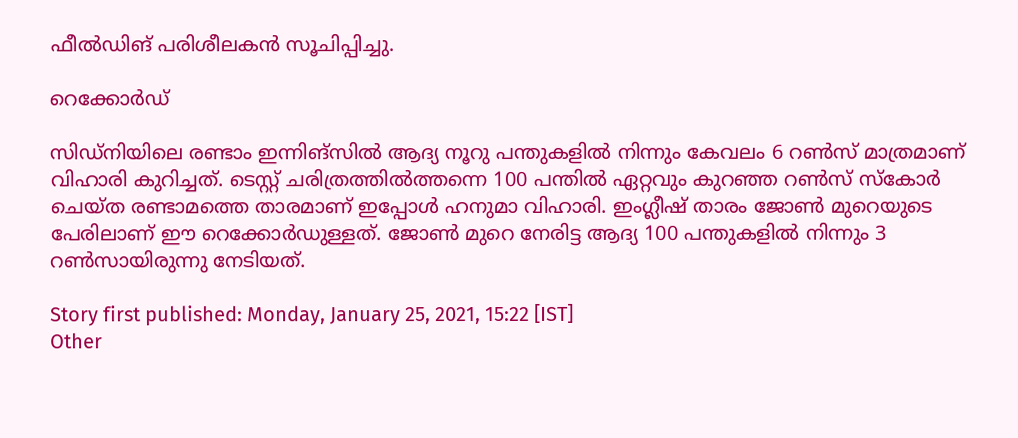ഫീല്‍ഡിങ് പരിശീലകന്‍ സൂചിപ്പിച്ചു.

റെക്കോർഡ്

സിഡ്‌നിയിലെ രണ്ടാം ഇന്നിങ്‌സില്‍ ആദ്യ നൂറു പന്തുകളില്‍ നിന്നും കേവലം 6 റണ്‍സ് മാത്രമാണ് വിഹാരി കുറിച്ചത്. ടെസ്റ്റ് ചരിത്രത്തില്‍ത്തന്നെ 100 പന്തില്‍ ഏറ്റവും കുറഞ്ഞ റണ്‍സ് സ്‌കോര്‍ ചെയ്ത രണ്ടാമത്തെ താരമാണ് ഇപ്പോള്‍ ഹനുമാ വിഹാരി. ഇംഗ്ലീഷ് താരം ജോണ്‍ മുറെയുടെ പേരിലാണ് ഈ റെക്കോര്‍ഡുള്ളത്. ജോണ്‍ മുറെ നേരിട്ട ആദ്യ 100 പന്തുകളില്‍ നിന്നും 3 റണ്‍സായിരുന്നു നേടിയത്.

Story first published: Monday, January 25, 2021, 15:22 [IST]
Other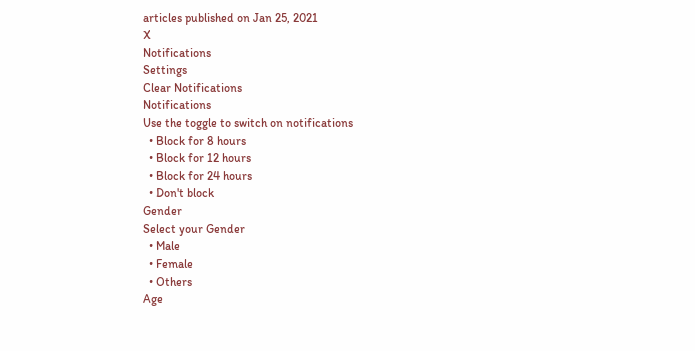articles published on Jan 25, 2021
X
Notifications
Settings
Clear Notifications
Notifications
Use the toggle to switch on notifications
  • Block for 8 hours
  • Block for 12 hours
  • Block for 24 hours
  • Don't block
Gender
Select your Gender
  • Male
  • Female
  • Others
Age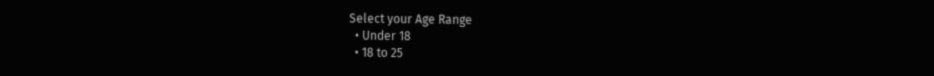Select your Age Range
  • Under 18
  • 18 to 25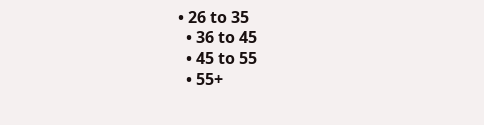• 26 to 35
  • 36 to 45
  • 45 to 55
  • 55+